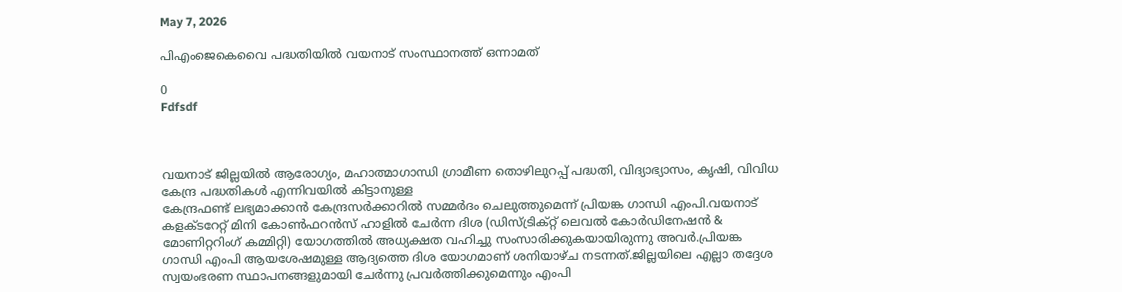May 7, 2026

പിഎംജെകെവൈ പദ്ധതിയില്‍ വയനാട് സംസ്ഥാനത്ത് ഒന്നാമത്

0
Fdfsdf



വയനാട് ജില്ലയില്‍ ആരോഗ്യം, മഹാത്മാഗാന്ധി ഗ്രാമീണ തൊഴിലുറപ്പ് പദ്ധതി, വിദ്യാഭ്യാസം, കൃഷി, വിവിധ കേന്ദ്ര പദ്ധതികള്‍ എന്നിവയില്‍ കിട്ടാനുള്ള
കേന്ദ്രഫണ്ട് ലഭ്യമാക്കാന്‍ കേന്ദ്രസര്‍ക്കാറില്‍ സമ്മര്‍ദം ചെലുത്തുമെന്ന് പ്രിയങ്ക ഗാന്ധി എംപി.വയനാട് കളക്ടറേറ്റ് മിനി കോണ്‍ഫറന്‍സ് ഹാളില്‍ ചേര്‍ന്ന ദിശ (ഡിസ്ട്രിക്റ്റ് ലെവല്‍ കോര്‍ഡിനേഷന്‍ & മോണിറ്ററിംഗ് കമ്മിറ്റി) യോഗത്തില്‍ അധ്യക്ഷത വഹിച്ചു സംസാരിക്കുകയായിരുന്നു അവര്‍.പ്രിയങ്ക ഗാന്ധി എംപി ആയശേഷമുള്ള ആദ്യത്തെ ദിശ യോഗമാണ് ശനിയാഴ്ച നടന്നത്.ജില്ലയിലെ എല്ലാ തദ്ദേശ സ്വയംഭരണ സ്ഥാപനങ്ങളുമായി ചേര്‍ന്നു പ്രവര്‍ത്തിക്കുമെന്നും എംപി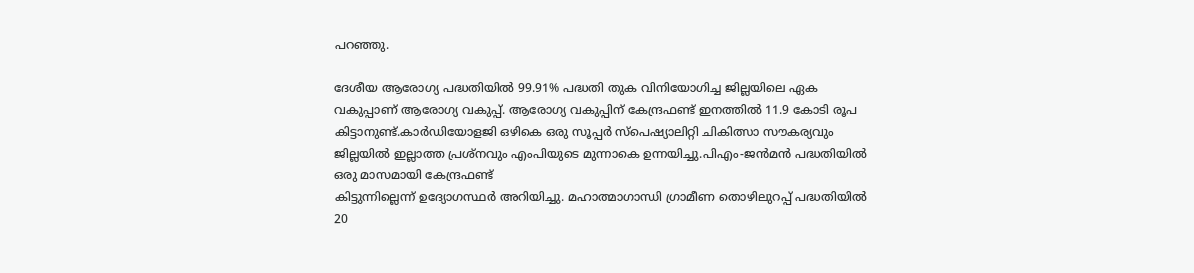പറഞ്ഞു.

ദേശീയ ആരോഗ്യ പദ്ധതിയില്‍ 99.91% പദ്ധതി തുക വിനിയോഗിച്ച ജില്ലയിലെ ഏക വകുപ്പാണ് ആരോഗ്യ വകുപ്പ്. ആരോഗ്യ വകുപ്പിന് കേന്ദ്രഫണ്ട് ഇനത്തില്‍ 11.9 കോടി രൂപ കിട്ടാനുണ്ട്.കാര്‍ഡിയോളജി ഒഴികെ ഒരു സൂപ്പര്‍ സ്‌പെഷ്യാലിറ്റി ചികിത്സാ സൗകര്യവും ജില്ലയില്‍ ഇല്ലാത്ത പ്രശ്‌നവും എംപിയുടെ മുന്നാകെ ഉന്നയിച്ചു.പിഎം-ജന്‍മന്‍ പദ്ധതിയില്‍ ഒരു മാസമായി കേന്ദ്രഫണ്ട്
കിട്ടുന്നില്ലെന്ന് ഉദ്യോഗസ്ഥര്‍ അറിയിച്ചു. മഹാത്മാഗാന്ധി ഗ്രാമീണ തൊഴിലുറപ്പ് പദ്ധതിയില്‍ 20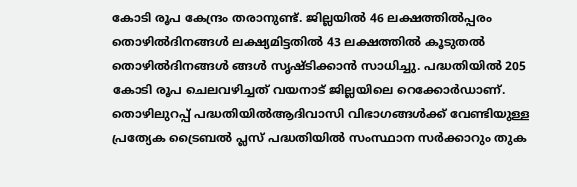കോടി രൂപ കേന്ദ്രം തരാനുണ്ട്. ജില്ലയില്‍ 46 ലക്ഷത്തില്‍പ്പരം തൊഴില്‍ദിനങ്ങള്‍ ലക്ഷ്യമിട്ടതില്‍ 43 ലക്ഷത്തില്‍ കൂടുതല്‍ തൊഴില്‍ദിനങ്ങള്‍ ങ്ങള്‍ സൃഷ്ടിക്കാന്‍ സാധിച്ചു. പദ്ധതിയില്‍ 205 കോടി രൂപ ചെലവഴിച്ചത് വയനാട് ജില്ലയിലെ റെക്കോര്‍ഡാണ്. തൊഴിലുറപ്പ് പദ്ധതിയില്‍ആദിവാസി വിഭാഗങ്ങള്‍ക്ക് വേണ്ടിയുള്ള പ്രത്യേക ട്രൈബല്‍ പ്ലസ് പദ്ധതിയില്‍ സംസ്ഥാന സര്‍ക്കാറും തുക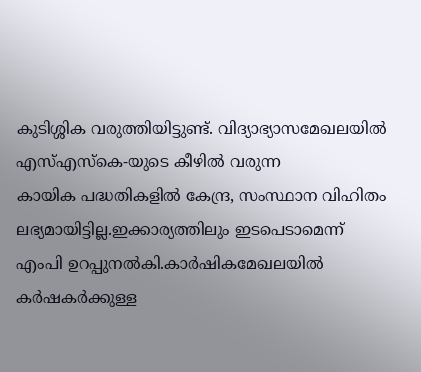കുടിശ്ശിക വരുത്തിയിട്ടുണ്ട്. വിദ്യാഭ്യാസമേഖലയില്‍ എസ്എസ്‌കെ-യുടെ കീഴില്‍ വരുന്ന
കായിക പദ്ധതികളില്‍ കേന്ദ്ര, സംസ്ഥാന വിഹിതം ലഭ്യമായിട്ടില്ല.ഇക്കാര്യത്തിലും ഇടപെടാമെന്ന് എംപി ഉറപ്പുനല്‍കി.കാര്‍ഷികമേഖലയില്‍ കര്‍ഷകര്‍ക്കുള്ള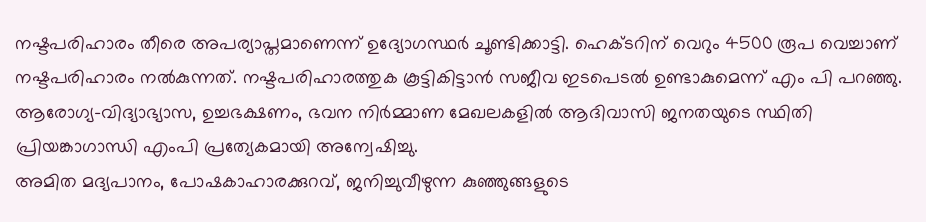നഷ്ടപരിഹാരം തീരെ അപര്യാപ്തമാണെന്ന് ഉദ്യോഗസ്ഥര്‍ ചൂണ്ടിക്കാട്ടി. ഹെക്ടറിന് വെറും 4500 രൂപ വെച്ചാണ് നഷ്ടപരിഹാരം നല്‍കുന്നത്. നഷ്ടപരിഹാരത്തുക കൂട്ടികിട്ടാന്‍ സജീവ ഇടപെടല്‍ ഉണ്ടാകുമെന്ന് എം പി പറഞ്ഞു. ആരോഗ്യ-വിദ്യാഭ്യാസ, ഉച്ചഭക്ഷണം, ഭവന നിര്‍മ്മാണ മേഖലകളില്‍ ആദിവാസി ജനതയുടെ സ്ഥിതി പ്രിയങ്കാഗാന്ധി എംപി പ്രത്യേകമായി അന്വേഷിച്ചു.
അമിത മദ്യപാനം, പോഷകാഹാരക്കുറവ്, ജനിച്ചുവീഴുന്ന കുഞ്ഞുങ്ങളുടെ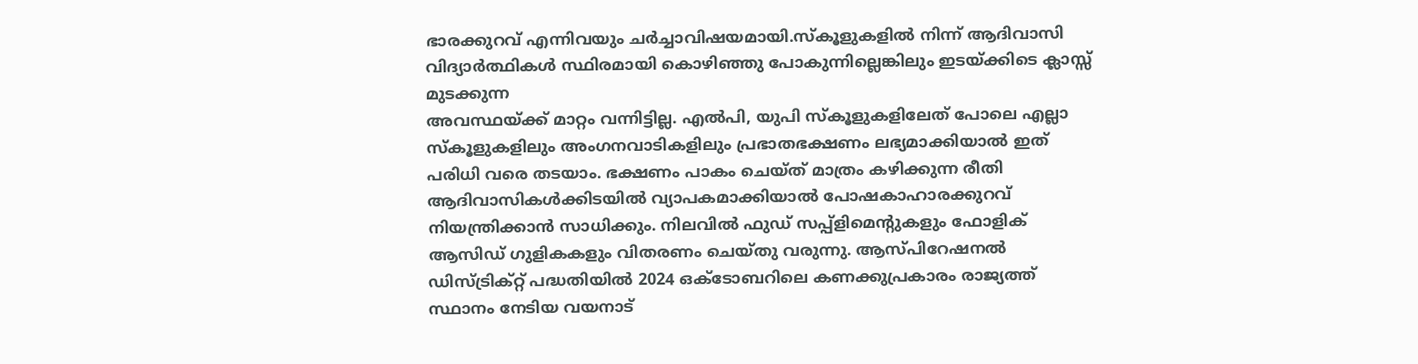ഭാരക്കുറവ് എന്നിവയും ചര്‍ച്ചാവിഷയമായി.സ്‌കൂളുകളില്‍ നിന്ന് ആദിവാസി വിദ്യാര്‍ത്ഥികള്‍ സ്ഥിരമായി കൊഴിഞ്ഞു പോകുന്നില്ലെങ്കിലും ഇടയ്ക്കിടെ ക്ലാസ്സ് മുടക്കുന്ന
അവസ്ഥയ്ക്ക് മാറ്റം വന്നിട്ടില്ല. എല്‍പി, യുപി സ്‌കൂളുകളിലേത് പോലെ എല്ലാ സ്‌കൂളുകളിലും അംഗനവാടികളിലും പ്രഭാതഭക്ഷണം ലഭ്യമാക്കിയാല്‍ ഇത് പരിധി വരെ തടയാം. ഭക്ഷണം പാകം ചെയ്ത് മാത്രം കഴിക്കുന്ന രീതി ആദിവാസികള്‍ക്കിടയില്‍ വ്യാപകമാക്കിയാല്‍ പോഷകാഹാരക്കുറവ് നിയന്ത്രിക്കാന്‍ സാധിക്കും. നിലവില്‍ ഫുഡ് സപ്പ്‌ളിമെന്റുകളും ഫോളിക് ആസിഡ് ഗുളികകളും വിതരണം ചെയ്തു വരുന്നു. ആസ്പിറേഷനല്‍ ഡിസ്ട്രിക്റ്റ് പദ്ധതിയില്‍ 2024 ഒക്ടോബറിലെ കണക്കുപ്രകാരം രാജ്യത്ത് സ്ഥാനം നേടിയ വയനാട്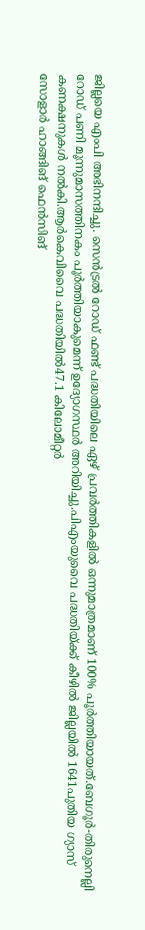ജില്ലയെ എംപി അഭിനന്ദിച്ചു. സെന്‍ട്രല്‍ റോഡ് ഫണ്ട് പദ്ധതിയിലെ ഏഴ് പ്രവര്‍ത്തികളില്‍ ഒന്നുമാത്രമാണ് 100% പൂര്‍ത്തിയായത്.ബേഗൂര്‍-തിരുനെല്ലി റോഡ് പണി മൂന്നുമാസത്തിനകം പൂര്‍ത്തിയാകുമെന്ന് ഉദ്യോഗസ്ഥര്‍ അറിയിച്ചു.പിഎംയുവൈ പദ്ധതിയ്ക്ക് കീഴില്‍ ജില്ലയില്‍ 1641പുതിയ ഗ്യാസ് കണക്ഷനുകള്‍ നല്‍കി.ആര്‍കെവിവൈ പദ്ധതിയില്‍47.1 കിലോമീറ്റര്‍
സോളാര്‍ ഹാങ്ങിങ് ഫെന്‍സിങ്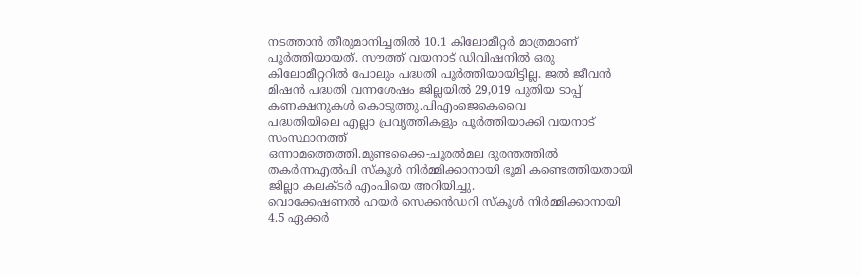നടത്താന്‍ തീരുമാനിച്ചതില്‍ 10.1 കിലോമീറ്റര്‍ മാത്രമാണ് പൂര്‍ത്തിയായത്. സൗത്ത് വയനാട് ഡിവിഷനില്‍ ഒരു കിലോമീറ്ററില്‍ പോലും പദ്ധതി പൂര്‍ത്തിയായിട്ടില്ല. ജല്‍ ജീവന്‍ മിഷന്‍ പദ്ധതി വന്നശേഷം ജില്ലയില്‍ 29,019 പുതിയ ടാപ്പ് കണക്ഷനുകള്‍ കൊടുത്തു.പിഎംജെകെവൈ
പദ്ധതിയിലെ എല്ലാ പ്രവൃത്തികളും പൂര്‍ത്തിയാക്കി വയനാട് സംസ്ഥാനത്ത്
ഒന്നാമത്തെത്തി.മുണ്ടക്കൈ-ചൂരല്‍മല ദുരന്തത്തില്‍ തകര്‍ന്നഎല്‍പി സ്‌കൂള്‍ നിര്‍മ്മിക്കാനായി ഭൂമി കണ്ടെത്തിയതായി ജില്ലാ കലക്ടര്‍ എംപിയെ അറിയിച്ചു.
വൊക്കേഷണല്‍ ഹയര്‍ സെക്കന്‍ഡറി സ്‌കൂള്‍ നിര്‍മ്മിക്കാനായി 4.5 ഏക്കര്‍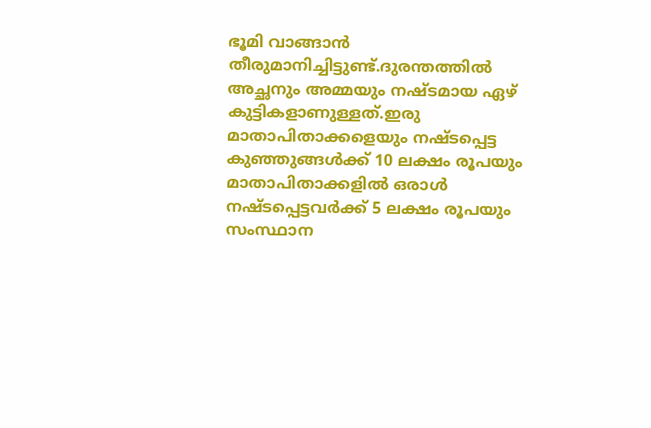ഭൂമി വാങ്ങാന്‍ തീരുമാനിച്ചിട്ടുണ്ട്.ദുരന്തത്തില്‍ അച്ഛനും അമ്മയും നഷ്ടമായ ഏഴ് കുട്ടികളാണുള്ളത്.ഇരു മാതാപിതാക്കളെയും നഷ്ടപ്പെട്ട കുഞ്ഞുങ്ങള്‍ക്ക് 10 ലക്ഷം രൂപയും മാതാപിതാക്കളില്‍ ഒരാള്‍ നഷ്ടപ്പെട്ടവര്‍ക്ക് 5 ലക്ഷം രൂപയും സംസ്ഥാന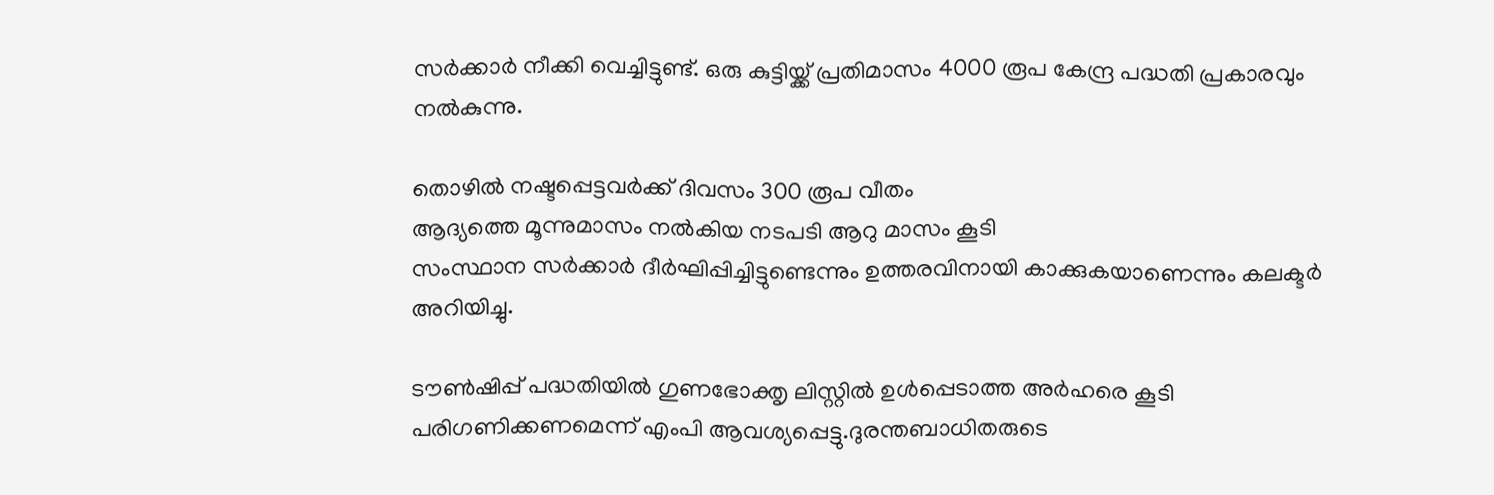സര്‍ക്കാര്‍ നീക്കി വെച്ചിട്ടുണ്ട്. ഒരു കുട്ടിയ്ക്ക് പ്രതിമാസം 4000 രൂപ കേന്ദ്ര പദ്ധതി പ്രകാരവും നല്‍കുന്നു.

തൊഴില്‍ നഷ്ടപ്പെട്ടവര്‍ക്ക് ദിവസം 300 രൂപ വീതം
ആദ്യത്തെ മൂന്നുമാസം നല്‍കിയ നടപടി ആറു മാസം കൂടി
സംസ്ഥാന സര്‍ക്കാര്‍ ദീര്‍ഘിപ്പിച്ചിട്ടുണ്ടെന്നും ഉത്തരവിനായി കാക്കുകയാണെന്നും കലക്ടര്‍ അറിയിച്ചു.

ടൗണ്‍ഷിപ്പ് പദ്ധതിയില്‍ ഗുണഭോക്തൃ ലിസ്റ്റില്‍ ഉള്‍പ്പെടാത്ത അര്‍ഹരെ കൂടി പരിഗണിക്കണമെന്ന് എംപി ആവശ്യപ്പെട്ടു.ദുരന്തബാധിതരുടെ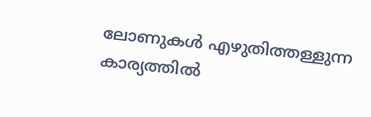ലോണുകള്‍ എഴുതിത്തള്ളുന്ന കാര്യത്തില്‍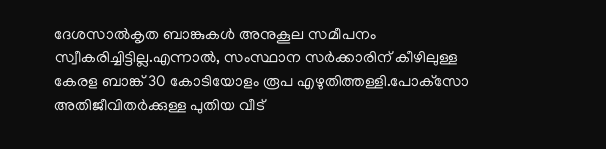ദേശസാല്‍കൃത ബാങ്കുകള്‍ അനുകൂല സമീപനം സ്വീകരിച്ചിട്ടില്ല.എന്നാല്‍, സംസ്ഥാന സര്‍ക്കാരിന് കീഴിലുള്ള കേരള ബാങ്ക് 30 കോടിയോളം രൂപ എഴുതിത്തള്ളി.പോക്‌സോ അതിജീവിതര്‍ക്കുള്ള പുതിയ വീട്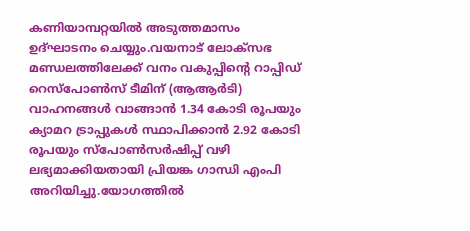കണിയാമ്പറ്റയില്‍ അടുത്തമാസം ഉദ്ഘാടനം ചെയ്യും.വയനാട് ലോക്‌സഭ മണ്ഡലത്തിലേക്ക് വനം വകുപ്പിന്റെ റാപ്പിഡ് റെസ്‌പോണ്‍സ് ടീമിന് (ആആര്‍ടി) വാഹനങ്ങള്‍ വാങ്ങാന്‍ 1.34 കോടി രൂപയും ക്യാമറ ട്രാപ്പുകള്‍ സ്ഥാപിക്കാന്‍ 2.92 കോടി രൂപയും സ്‌പോണ്‍സര്‍ഷിപ്പ് വഴി ലഭ്യമാക്കിയതായി പ്രിയങ്ക ഗാന്ധി എംപി അറിയിച്ചു.യോഗത്തില്‍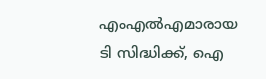എംഎല്‍എമാരായ ടി സിദ്ധിക്ക്, ഐ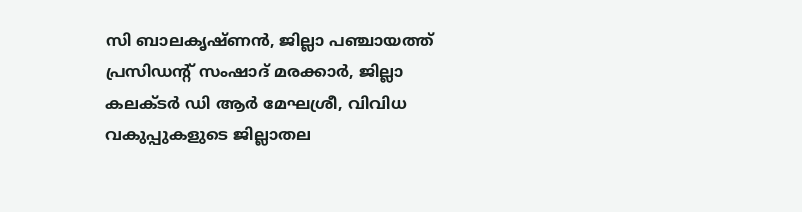സി ബാലകൃഷ്ണന്‍, ജില്ലാ പഞ്ചായത്ത് പ്രസിഡന്റ് സംഷാദ് മരക്കാര്‍, ജില്ലാ കലക്ടര്‍ ഡി ആര്‍ മേഘശ്രീ, വിവിധ വകുപ്പുകളുടെ ജില്ലാതല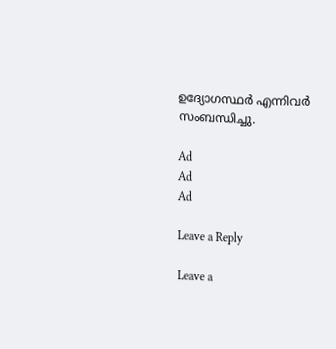ഉദ്യോഗസ്ഥര്‍ എന്നിവര്‍ സംബന്ധിച്ചു.

Ad
Ad
Ad

Leave a Reply

Leave a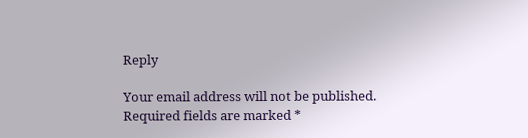Reply

Your email address will not be published. Required fields are marked *